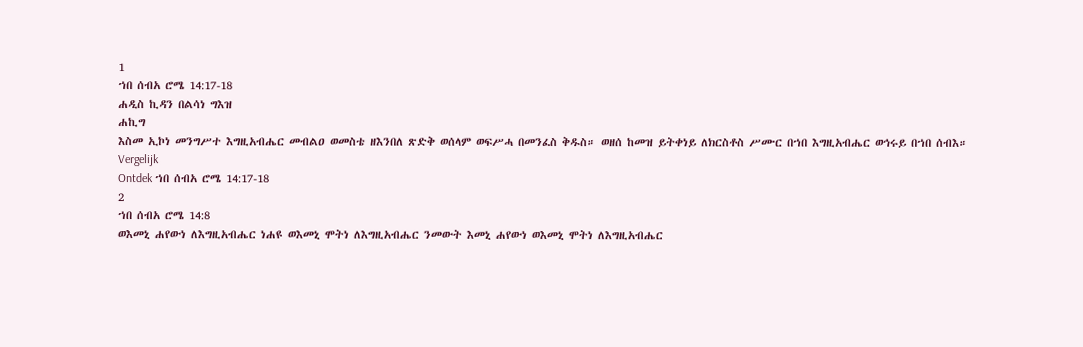1
ኀበ ሰብአ ሮሜ 14:17-18
ሐዲስ ኪዳን በልሳነ ግእዝ
ሐኪግ
እስመ ኢኮነ መንግሥተ እግዚአብሔር መብልዐ ወመስቴ ዘእንበለ ጽድቅ ወሰላም ወፍሥሓ በመንፈስ ቅዱስ። ወዘሰ ከመዝ ይትቀነይ ለክርስቶስ ሥሙር በኀበ እግዚአብሔር ወኅሩይ በኀበ ሰብእ።
Vergelijk
Ontdek ኀበ ሰብአ ሮሜ 14:17-18
2
ኀበ ሰብአ ሮሜ 14:8
ወእመኒ ሐየውነ ለእግዚአብሔር ነሐዩ ወእመኒ ሞትነ ለእግዚአብሔር ንመውት እመኒ ሐየውነ ወእመኒ ሞትነ ለእግዚአብሔር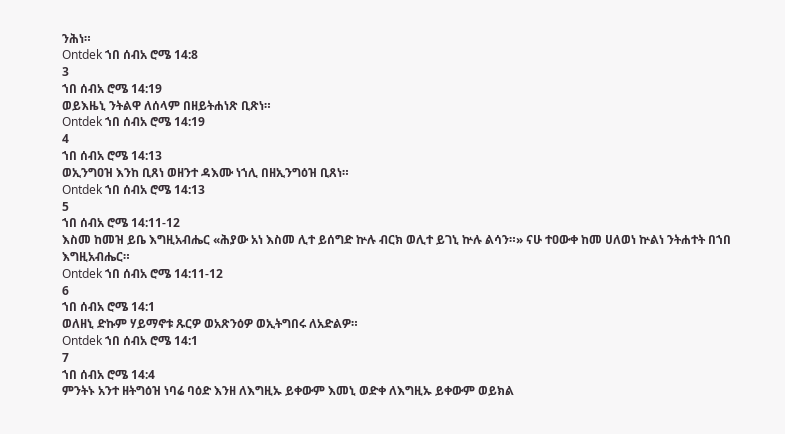ንሕነ።
Ontdek ኀበ ሰብአ ሮሜ 14:8
3
ኀበ ሰብአ ሮሜ 14:19
ወይእዜኒ ንትልዋ ለሰላም በዘይትሐነጽ ቢጽነ።
Ontdek ኀበ ሰብአ ሮሜ 14:19
4
ኀበ ሰብአ ሮሜ 14:13
ወኢንግዐዝ እንከ ቢጸነ ወዘንተ ዳእሙ ነኀሊ በዘኢንግዕዝ ቢጸነ።
Ontdek ኀበ ሰብአ ሮሜ 14:13
5
ኀበ ሰብአ ሮሜ 14:11-12
እስመ ከመዝ ይቤ እግዚአብሔር «ሕያው አነ እስመ ሊተ ይሰግድ ኵሉ ብርክ ወሊተ ይገኒ ኵሉ ልሳን።» ናሁ ተዐውቀ ከመ ሀለወነ ኵልነ ንትሐተት በኀበ እግዚአብሔር።
Ontdek ኀበ ሰብአ ሮሜ 14:11-12
6
ኀበ ሰብአ ሮሜ 14:1
ወለዘኒ ድኩም ሃይማኖቱ ጹርዎ ወአጽንዕዎ ወኢትግበሩ ለአድልዎ።
Ontdek ኀበ ሰብአ ሮሜ 14:1
7
ኀበ ሰብአ ሮሜ 14:4
ምንትኑ አንተ ዘትግዕዝ ነባሬ ባዕድ እንዘ ለእግዚኡ ይቀውም እመኒ ወድቀ ለእግዚኡ ይቀውም ወይክል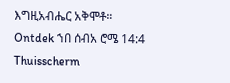እግዚአብሔር አቅሞቶ።
Ontdek ኀበ ሰብአ ሮሜ 14:4
Thuisscherm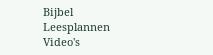Bijbel
Leesplannen
Video's